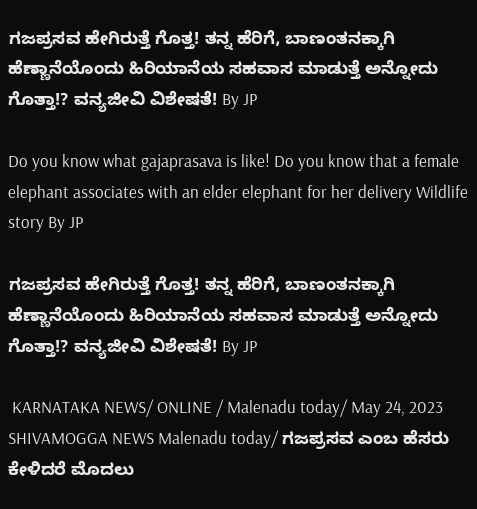ಗಜಪ್ರಸವ ಹೇಗಿರುತ್ತೆ ಗೊತ್ತ! ತನ್ನ ಹೆರಿಗೆ, ಬಾಣಂತನಕ್ಕಾಗಿ ಹೆಣ್ಣಾನೆಯೊಂದು ಹಿರಿಯಾನೆಯ ಸಹವಾಸ ಮಾಡುತ್ತೆ ಅನ್ನೋದು ಗೊತ್ತಾ!? ವನ್ಯಜೀವಿ ವಿಶೇಷತೆ! By JP

Do you know what gajaprasava is like! Do you know that a female elephant associates with an elder elephant for her delivery Wildlife story By JP

ಗಜಪ್ರಸವ ಹೇಗಿರುತ್ತೆ ಗೊತ್ತ! ತನ್ನ ಹೆರಿಗೆ, ಬಾಣಂತನಕ್ಕಾಗಿ ಹೆಣ್ಣಾನೆಯೊಂದು ಹಿರಿಯಾನೆಯ ಸಹವಾಸ ಮಾಡುತ್ತೆ ಅನ್ನೋದು ಗೊತ್ತಾ!? ವನ್ಯಜೀವಿ ವಿಶೇಷತೆ! By JP

 KARNATAKA NEWS/ ONLINE / Malenadu today/ May 24, 2023 SHIVAMOGGA NEWS Malenadu today/ ಗಜಪ್ರಸವ ಎಂಬ ಹೆಸರು ಕೇಳಿದರೆ ಮೊದಲು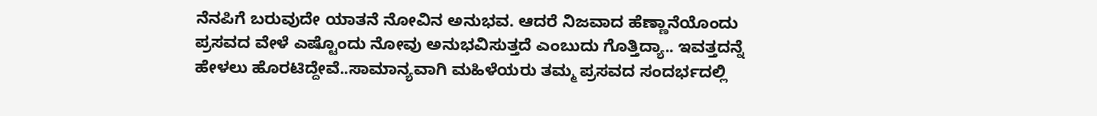ನೆನಪಿಗೆ ಬರುವುದೇ ಯಾತನೆ ನೋವಿನ ಅನುಭವ. ಆದರೆ ನಿಜವಾದ ಹೆಣ್ಣಾನೆಯೊಂದು ಪ್ರಸವದ ವೇಳೆ ಎಷ್ಟೊಂದು ನೋವು ಅನುಭವಿಸುತ್ತದೆ ಎಂಬುದು ಗೊತ್ತಿದ್ಯಾ.. ಇವತ್ತದನ್ನೆ ಹೇಳಲು ಹೊರಟಿದ್ದೇವೆ..ಸಾಮಾನ್ಯವಾಗಿ ಮಹಿಳೆಯರು ತಮ್ಮ ಪ್ರಸವದ ಸಂದರ್ಭದಲ್ಲಿ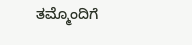ತಮ್ಮೊಂದಿಗೆ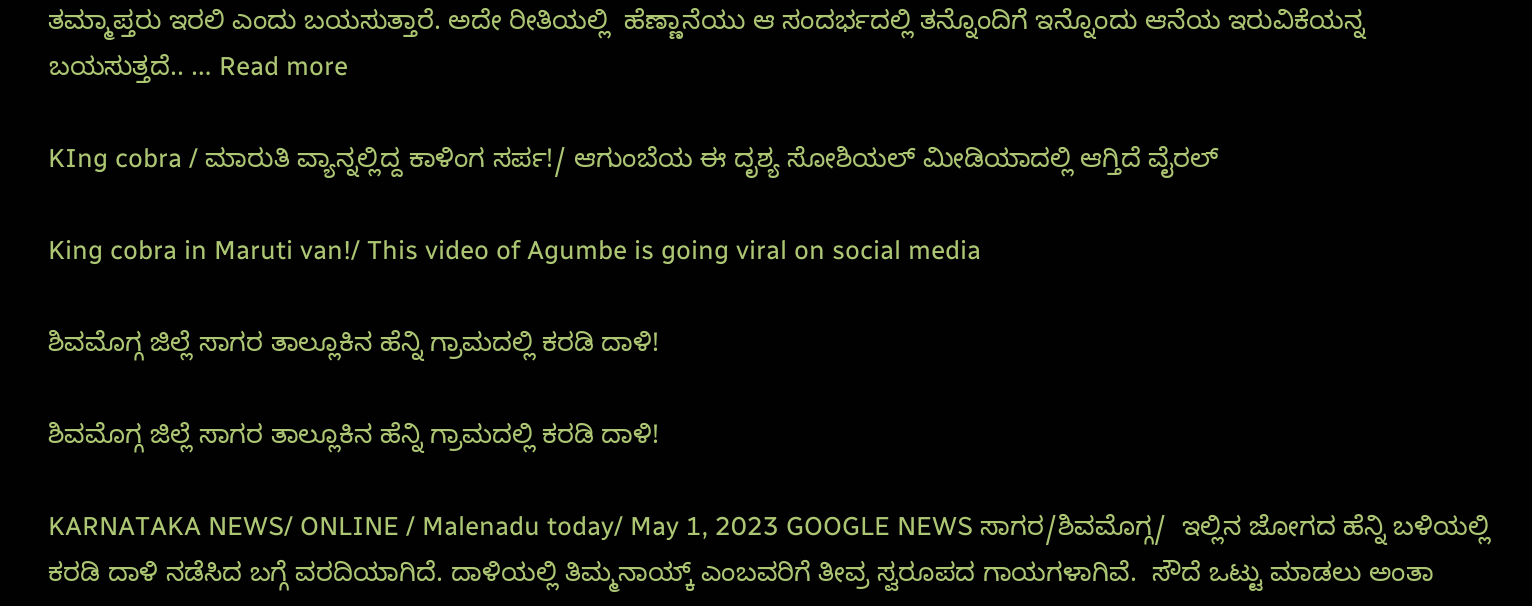ತಮ್ಮಾಪ್ತರು ಇರಲಿ ಎಂದು ಬಯಸುತ್ತಾರೆ. ಅದೇ ರೀತಿಯಲ್ಲಿ  ಹೆಣ್ಣಾನೆಯು ಆ ಸಂದರ್ಭದಲ್ಲಿ ತನ್ನೊಂದಿಗೆ ಇನ್ನೊಂದು ಆನೆಯ ಇರುವಿಕೆಯನ್ನ ಬಯಸುತ್ತದೆ.. … Read more

KIng cobra / ಮಾರುತಿ ವ್ಯಾನ್ನಲ್ಲಿದ್ದ ಕಾಳಿಂಗ ಸರ್ಪ!/ ಆಗುಂಬೆಯ ಈ ದೃಶ್ಯ ಸೋಶಿಯಲ್ ಮೀಡಿಯಾದಲ್ಲಿ ಆಗ್ತಿದೆ ವೈರಲ್

King cobra in Maruti van!/ This video of Agumbe is going viral on social media

ಶಿವಮೊಗ್ಗ ಜಿಲ್ಲೆ ಸಾಗರ ತಾಲ್ಲೂಕಿನ ಹೆನ್ನಿ ಗ್ರಾಮದಲ್ಲಿ ಕರಡಿ ದಾಳಿ!

ಶಿವಮೊಗ್ಗ ಜಿಲ್ಲೆ ಸಾಗರ ತಾಲ್ಲೂಕಿನ ಹೆನ್ನಿ ಗ್ರಾಮದಲ್ಲಿ ಕರಡಿ ದಾಳಿ!

KARNATAKA NEWS/ ONLINE / Malenadu today/ May 1, 2023 GOOGLE NEWS ಸಾಗರ/ಶಿವಮೊಗ್ಗ/  ಇಲ್ಲಿನ ಜೋಗದ ಹೆನ್ನಿ ಬಳಿಯಲ್ಲಿ ಕರಡಿ ದಾಳಿ ನಡೆಸಿದ ಬಗ್ಗೆ ವರದಿಯಾಗಿದೆ. ದಾಳಿಯಲ್ಲಿ ತಿಮ್ಮನಾಯ್ಕ್ ಎಂಬವರಿಗೆ ತೀವ್ರ ಸ್ವರೂಪದ ಗಾಯಗಳಾಗಿವೆ.  ಸೌದೆ ಒಟ್ಟು ಮಾಡಲು ಅಂತಾ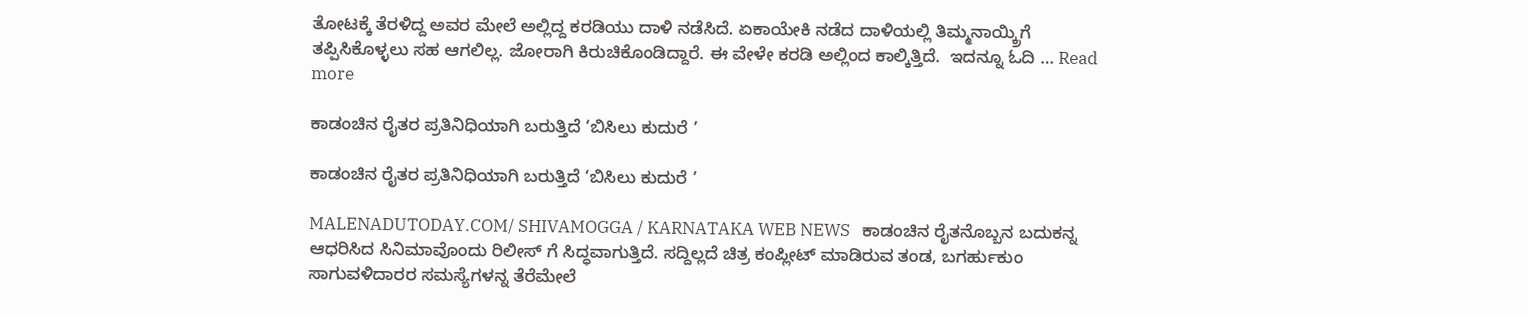ತೋಟಕ್ಕೆ ತೆರಳಿದ್ದ ಅವರ ಮೇಲೆ ಅಲ್ಲಿದ್ದ ಕರಡಿಯು ದಾಳಿ ನಡೆಸಿದೆ. ಏಕಾಯೇಕಿ ನಡೆದ ದಾಳಿಯಲ್ಲಿ ತಿಮ್ಮನಾಯ್ಕ್ರಿಗೆ ತಪ್ಪಿಸಿಕೊಳ್ಳಲು ಸಹ ಆಗಲಿಲ್ಲ. ಜೋರಾಗಿ ಕಿರುಚಿಕೊಂಡಿದ್ದಾರೆ. ಈ ವೇಳೇ ಕರಡಿ ಅಲ್ಲಿಂದ ಕಾಲ್ಕಿತ್ತಿದೆ.  ಇದನ್ನೂ ಓದಿ … Read more

ಕಾಡಂಚಿನ ರೈತರ ಪ್ರತಿನಿಧಿಯಾಗಿ ಬರುತ್ತಿದೆ ‘ಬಿಸಿಲು ಕುದುರೆ ’

ಕಾಡಂಚಿನ ರೈತರ ಪ್ರತಿನಿಧಿಯಾಗಿ ಬರುತ್ತಿದೆ ‘ಬಿಸಿಲು ಕುದುರೆ ’

MALENADUTODAY.COM/ SHIVAMOGGA / KARNATAKA WEB NEWS   ಕಾಡಂಚಿನ ರೈತನೊಬ್ಬನ ಬದುಕನ್ನ ಆಧರಿಸಿದ ಸಿನಿಮಾವೊಂದು ರಿಲೀಸ್ ಗೆ ಸಿದ್ಧವಾಗುತ್ತಿದೆ. ಸದ್ದಿಲ್ಲದೆ ಚಿತ್ರ ಕಂಪ್ಲೀಟ್ ಮಾಡಿರುವ ತಂಡ, ಬಗರ್ಹುಕುಂ ಸಾಗುವಳಿದಾರರ ಸಮಸ್ಯೆಗಳನ್ನ ತೆರೆಮೇಲೆ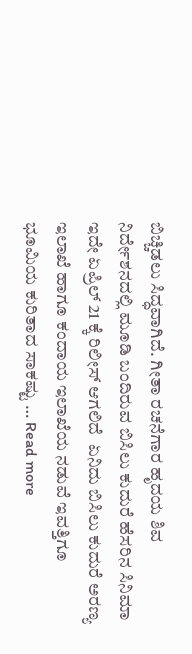ಬಿಚ್ಚಿಡಲು ಸಿದ್ಧವಾಗಿದೆ. ಗೀತಾ ರಚನೆಗಾರ ಹೃದಯ ಶಿವ ನಿರ್ದೇಶನದಲ್ಲಿ ಮೂಡಿ ಬಂದಿರುವ ಬಿಸಿಲು ಕುದುರೆ ಹೆಸರಿನ ಸಿನಿಮಾ ಇದೇ ಏಪ್ರಿಲ್ 21 ಕ್ಕೆ ರಿಲೀಸ್ ಆಗಲಿದೆ  ಏನಿದು ಬಿಸಿಲು ಕುದುರೆ ಅರಣ್ಯ ಇಲಾಖೆ ಹಾಗೂ ಕಂದಾಯ ಇಲಾಖೆಯ ನಡುವೆ ಇವತ್ತಿಗೂ ಭೂಮಿಯ ಕುರಿತಾದ ಸಾಕಷ್ಟು … Read more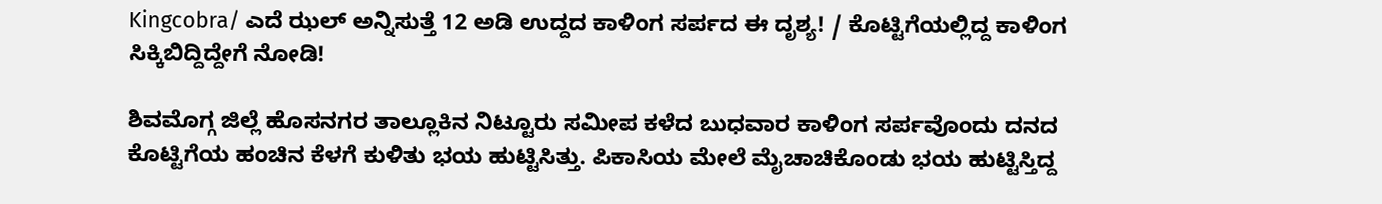Kingcobra/ ಎದೆ ಝಲ್ ಅನ್ನಿಸುತ್ತೆ 12 ಅಡಿ ಉದ್ದದ ಕಾಳಿಂಗ ಸರ್ಪದ ಈ ದೃಶ್ಯ! / ಕೊಟ್ಟಿಗೆಯಲ್ಲಿದ್ದ ಕಾಳಿಂಗ ಸಿಕ್ಕಿಬಿದ್ದಿದ್ದೇಗೆ ನೋಡಿ!

ಶಿವಮೊಗ್ಗ ಜಿಲ್ಲೆ ಹೊಸನಗರ ತಾಲ್ಲೂಕಿನ ನಿಟ್ಟೂರು ಸಮೀಪ ಕಳೆದ ಬುಧವಾರ ಕಾಳಿಂಗ ಸರ್ಪವೊಂದು ದನದ ಕೊಟ್ಟಿಗೆಯ ಹಂಚಿನ ಕೆಳಗೆ ಕುಳಿತು ಭಯ ಹುಟ್ಟಿಸಿತ್ತು. ಪಿಕಾಸಿಯ ಮೇಲೆ ಮೈಚಾಚಿಕೊಂಡು ಭಯ ಹುಟ್ಟಿಸ್ತಿದ್ದ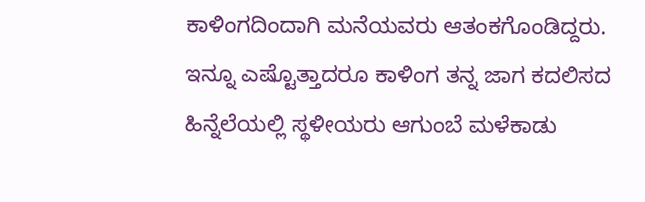ಕಾಳಿಂಗದಿಂದಾಗಿ ಮನೆಯವರು ಆತಂಕಗೊಂಡಿದ್ದರು. ಇನ್ನೂ ಎಷ್ಟೊತ್ತಾದರೂ ಕಾಳಿಂಗ ತನ್ನ ಜಾಗ ಕದಲಿಸದ ಹಿನ್ನೆಲೆಯಲ್ಲಿ ಸ್ಥಳೀಯರು ಆಗುಂಬೆ ಮಳೆಕಾಡು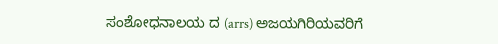ಸಂಶೋಧನಾಲಯ ದ (arrs) ಅಜಯಗಿರಿಯವರಿಗೆ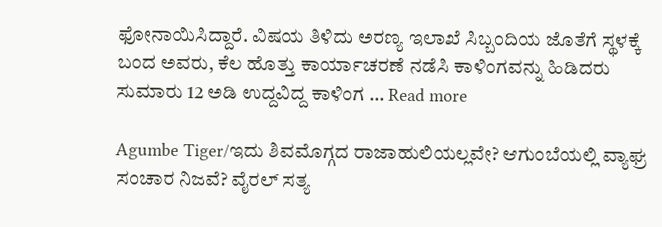ಫೋನಾಯಿಸಿದ್ದಾರೆ. ವಿಷಯ ತಿಳಿದು ಅರಣ್ಯ ಇಲಾಖೆ ಸಿಬ್ಬಂದಿಯ ಜೊತೆಗೆ ಸ್ಥಳಕ್ಕೆ ಬಂದ ಅವರು, ಕೆಲ ಹೊತ್ತು ಕಾರ್ಯಾಚರಣೆ ನಡೆಸಿ ಕಾಳಿಂಗವನ್ನು ಹಿಡಿದರು ಸುಮಾರು 12 ಅಡಿ ಉದ್ದವಿದ್ದ ಕಾಳಿಂಗ … Read more

Agumbe Tiger/ಇದು ಶಿವಮೊಗ್ಗದ ರಾಜಾಹುಲಿಯಲ್ಲವೇ? ಆಗುಂಬೆಯಲ್ಲಿ ವ್ಯಾಘ್ರ ಸಂಚಾರ ನಿಜವೆ? ವೈರಲ್ ಸತ್ಯ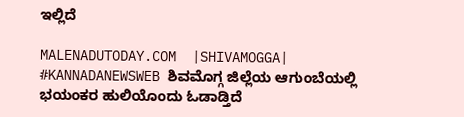ಇಲ್ಲಿದೆ

MALENADUTODAY.COM  |SHIVAMOGGA| #KANNADANEWSWEB ಶಿವಮೊಗ್ಗ ಜಿಲ್ಲೆಯ ಆಗುಂಬೆಯಲ್ಲಿ ಭಯಂಕರ ಹುಲಿಯೊಂದು ಓಡಾಡ್ತಿದೆ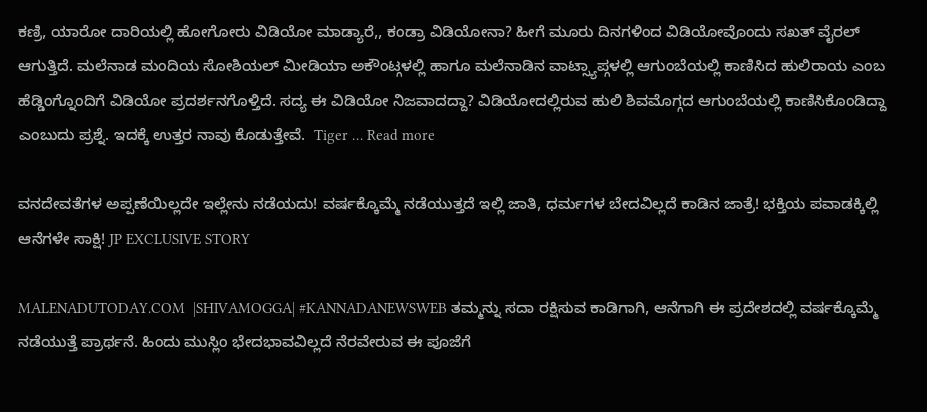ಕಣ್ರಿ, ಯಾರೋ ದಾರಿಯಲ್ಲಿ ಹೋಗೋರು ವಿಡಿಯೋ ಮಾಡ್ಯಾರೆ,, ಕಂಡ್ರಾ ವಿಡಿಯೋನಾ? ಹೀಗೆ ಮೂರು ದಿನಗಳಿಂದ ವಿಡಿಯೋವೊಂದು ಸಖತ್ ವೈರಲ್ ಆಗುತ್ತಿದೆ. ಮಲೆನಾಡ ಮಂದಿಯ ಸೋಶಿಯಲ್ ಮೀಡಿಯಾ ಅಕೌಂಟ್ಗಳಲ್ಲಿ ಹಾಗೂ ಮಲೆನಾಡಿನ ವಾಟ್ಸ್ಯಾಪ್ಗಳಲ್ಲಿ ಆಗುಂಬೆಯಲ್ಲಿ ಕಾಣಿಸಿದ ಹುಲಿರಾಯ ಎಂಬ ಹೆಡ್ಡಿಂಗ್ನೊಂದಿಗೆ ವಿಡಿಯೋ ಪ್ರದರ್ಶನಗೊಳ್ತಿದೆ. ಸದ್ಯ ಈ ವಿಡಿಯೋ ನಿಜವಾದದ್ದಾ? ವಿಡಿಯೋದಲ್ಲಿರುವ ಹುಲಿ ಶಿವಮೊಗ್ಗದ ಆಗುಂಬೆಯಲ್ಲಿ ಕಾಣಿಸಿಕೊಂಡಿದ್ದಾ ಎಂಬುದು ಪ್ರಶ್ನೆ. ಇದಕ್ಕೆ ಉತ್ತರ ನಾವು ಕೊಡುತ್ತೇವೆ.  Tiger … Read more

ವನದೇವತೆಗಳ ಅಪ್ಪಣೆಯಿಲ್ಲದೇ ಇಲ್ಲೇನು ನಡೆಯದು! ವರ್ಷಕ್ಕೊಮ್ಮೆ ನಡೆಯುತ್ತದೆ ಇಲ್ಲಿ ಜಾತಿ, ಧರ್ಮಗಳ ಬೇದವಿಲ್ಲದೆ ಕಾಡಿನ ಜಾತ್ರೆ! ಭಕ್ತಿಯ ಪವಾಡಕ್ಕಿಲ್ಲಿ ಆನೆಗಳೇ ಸಾಕ್ಷಿ! JP EXCLUSIVE STORY

MALENADUTODAY.COM  |SHIVAMOGGA| #KANNADANEWSWEB ತಮ್ಮನ್ನು ಸದಾ ರಕ್ಷಿಸುವ ಕಾಡಿಗಾಗಿ, ಆನೆಗಾಗಿ ಈ ಪ್ರದೇಶದಲ್ಲಿ ವರ್ಷಕ್ಕೊಮ್ಮೆ ನಡೆಯುತ್ತೆ ಪ್ರಾರ್ಥನೆ. ಹಿಂದು ಮುಸ್ಲಿಂ ಭೇದಭಾವವಿಲ್ಲದೆ ನೆರವೇರುವ ಈ ಪೂಜೆಗೆ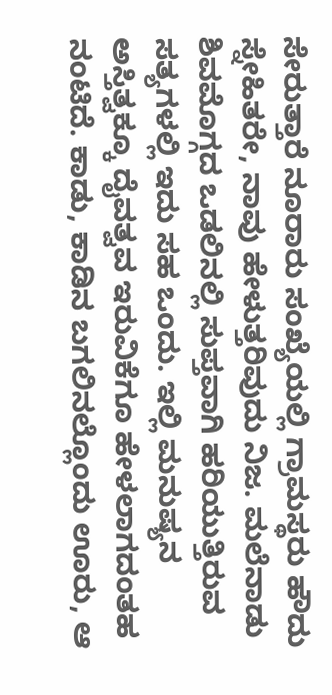ಸೇರುತ್ತಾರೆ ನೂರಾರು ಸಂಖ್ಯೆಯಲ್ಲಿ ಗ್ರಾಮಸ್ಥರು ಹೌದು ಸ್ನೇಹಿತರೇ, ನಾವು ಹೇಳುತ್ತರಿವುದು ನಿಜ. ಮಲೆನಾಡು ಶಿವಮೊಗ್ಗದ ಒಡಲಿನಲ್ಲಿ ಸುಪ್ತವಾಗಿ ಹರಿಯುತ್ತಿರುವ ಸತ್ಯಗಳಲ್ಲಿ ಇದು ಸಹ ಒಂದು. ಇಲ್ಲಿ ಮನುಷ್ಯನ ಅಸ್ತಿತ್ವಕ್ಕೂ ದೈವತ್ವವ ಇರುವಿಕೆಗೂ ಹೇಳಲಾಗದಂತಹ ನಂಟಿದೆ. ಕಾಡು, ಕಾಡಿನ ಬಗಲಿನಲ್ಲೊಂದು ಊರು, ಆ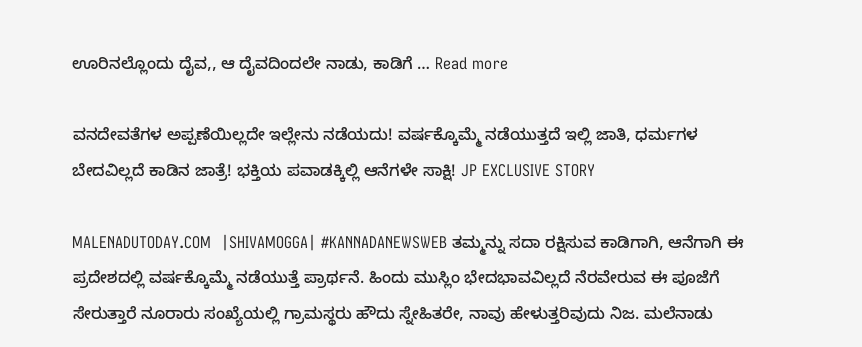ಊರಿನಲ್ಲೊಂದು ದೈವ,, ಆ ದೈವದಿಂದಲೇ ನಾಡು, ಕಾಡಿಗೆ … Read more

ವನದೇವತೆಗಳ ಅಪ್ಪಣೆಯಿಲ್ಲದೇ ಇಲ್ಲೇನು ನಡೆಯದು! ವರ್ಷಕ್ಕೊಮ್ಮೆ ನಡೆಯುತ್ತದೆ ಇಲ್ಲಿ ಜಾತಿ, ಧರ್ಮಗಳ ಬೇದವಿಲ್ಲದೆ ಕಾಡಿನ ಜಾತ್ರೆ! ಭಕ್ತಿಯ ಪವಾಡಕ್ಕಿಲ್ಲಿ ಆನೆಗಳೇ ಸಾಕ್ಷಿ! JP EXCLUSIVE STORY

MALENADUTODAY.COM  |SHIVAMOGGA| #KANNADANEWSWEB ತಮ್ಮನ್ನು ಸದಾ ರಕ್ಷಿಸುವ ಕಾಡಿಗಾಗಿ, ಆನೆಗಾಗಿ ಈ ಪ್ರದೇಶದಲ್ಲಿ ವರ್ಷಕ್ಕೊಮ್ಮೆ ನಡೆಯುತ್ತೆ ಪ್ರಾರ್ಥನೆ. ಹಿಂದು ಮುಸ್ಲಿಂ ಭೇದಭಾವವಿಲ್ಲದೆ ನೆರವೇರುವ ಈ ಪೂಜೆಗೆ ಸೇರುತ್ತಾರೆ ನೂರಾರು ಸಂಖ್ಯೆಯಲ್ಲಿ ಗ್ರಾಮಸ್ಥರು ಹೌದು ಸ್ನೇಹಿತರೇ, ನಾವು ಹೇಳುತ್ತರಿವುದು ನಿಜ. ಮಲೆನಾಡು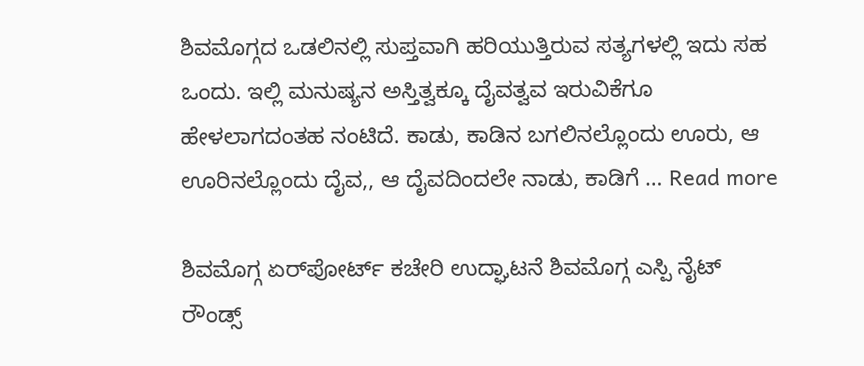ಶಿವಮೊಗ್ಗದ ಒಡಲಿನಲ್ಲಿ ಸುಪ್ತವಾಗಿ ಹರಿಯುತ್ತಿರುವ ಸತ್ಯಗಳಲ್ಲಿ ಇದು ಸಹ ಒಂದು. ಇಲ್ಲಿ ಮನುಷ್ಯನ ಅಸ್ತಿತ್ವಕ್ಕೂ ದೈವತ್ವವ ಇರುವಿಕೆಗೂ ಹೇಳಲಾಗದಂತಹ ನಂಟಿದೆ. ಕಾಡು, ಕಾಡಿನ ಬಗಲಿನಲ್ಲೊಂದು ಊರು, ಆ ಊರಿನಲ್ಲೊಂದು ದೈವ,, ಆ ದೈವದಿಂದಲೇ ನಾಡು, ಕಾಡಿಗೆ … Read more

ಶಿವಮೊಗ್ಗ ಏರ್‌ಪೋರ್ಟ್ ಕಚೇರಿ ಉದ್ಘಾಟನೆ ಶಿವಮೊಗ್ಗ ಎಸ್ಪಿ ನೈಟ್ ರೌಂಡ್ಸ್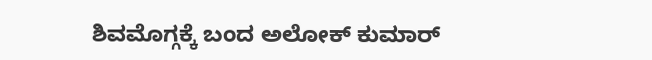ಶಿವಮೊಗ್ಗಕ್ಕೆ ಬಂದ ಅಲೋಕ್ ಕುಮಾರ್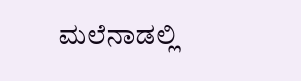ಮಲೆನಾಡಲ್ಲಿ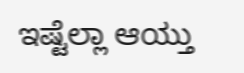ಇಷ್ಟೆಲ್ಲಾ ಆಯ್ತು